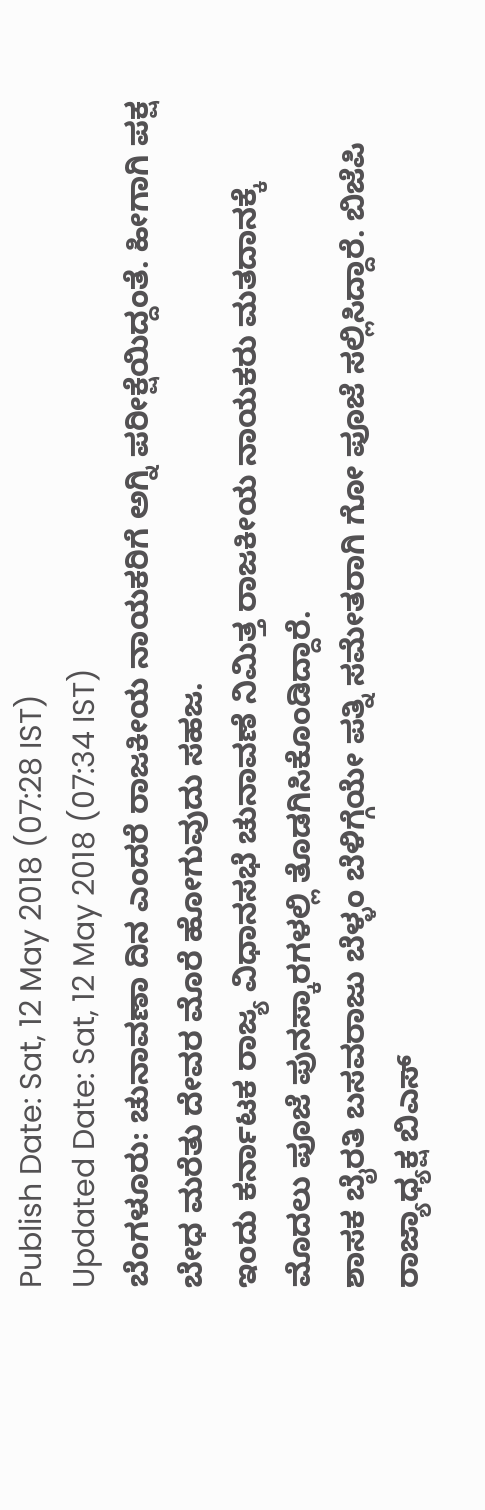Publish Date: Sat, 12 May 2018 (07:28 IST)
Updated Date: Sat, 12 May 2018 (07:34 IST)
ಬೆಂಗಳೂರು: ಚುನಾವಣಾ ದಿನ ಎಂದರೆ ರಾಜಕೀಯ ನಾಯಕರಿಗೆ ಅಗ್ನಿ ಪರೀಕ್ಷೆಯಿದ್ದಂತೆ. ಹೀಗಾಗಿ ಪಕ್ಷ ಬೇಧ ಮರೆತು ದೇವರ ಮೊರೆ ಹೋಗುವುದು ಸಹಜ.
ಇಂದು ಕರ್ನಾಟಕ ರಾಜ್ಯ ವಿಧಾನಸಭೆ ಚುನಾವಣೆ ನಿಮಿತ್ತ ರಾಜಕೀಯ ನಾಯಕರು ಮತದಾನಕ್ಕೆ ಮೊದಲು ಪೂಜೆ ಪುನಸ್ಕಾರಗಳಲ್ಲಿ ತೊಡಗಿಸಿಕೊಂಡಿದ್ದಾರೆ.
ಶಾಸಕ ಬೈರತಿ ಬಸವರಾಜು ಬೆಳ್ಳಂ ಬೆಳಿಗ್ಗೆಯೇ ಪತ್ನಿ ಸಮೇತರಾಗಿ ಗೋ ಪೂಜೆ ಸಲ್ಲಿಸಿದ್ದಾರೆ. ಬಿಜೆಪಿ ರಾಜ್ಯಾಧ್ಯಕ್ಷ ಬಿಎಸ್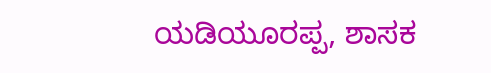ಯಡಿಯೂರಪ್ಪ, ಶಾಸಕ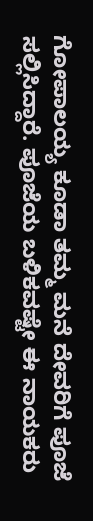ಗೋಪಾಲಯ್ಯ ಕೂಡಾ ತಮ್ಮ ಮನೆ ದೇವರಿಗೆ ಪೂಜೆ ಸಲ್ಲಿಸಿದ್ದಾರೆ. ಪೂಜೆಯ ಬಳಿಕವಷ್ಟೇ ಈ ನಾಯಕರು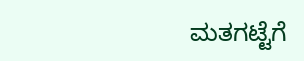ಮತಗಟ್ಟೆಗೆ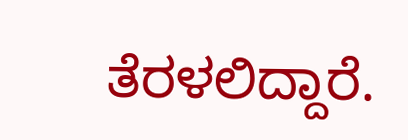ತೆರಳಲಿದ್ದಾರೆ.